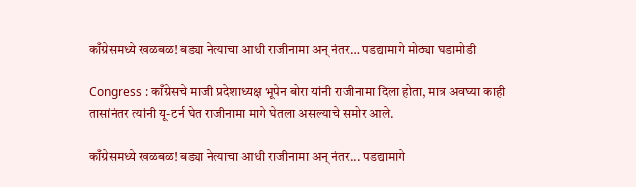काँग्रेसमध्ये खळबळ! बड्या नेत्याचा आधी राजीनामा अन् नंतर… पडद्यामागे मोठ्या घडामोडी

Congress : काँग्रेसचे माजी प्रदेशाध्यक्ष भूपेन बोरा यांनी राजीनामा दिला होता, मात्र अवघ्या काही तासांनंतर त्यांनी यू-टर्न घेत राजीनामा मागे घेतला असल्याचे समोर आले.

काँग्रेसमध्ये खळबळ! बड्या नेत्याचा आधी राजीनामा अन् नंतर... पडद्यामागे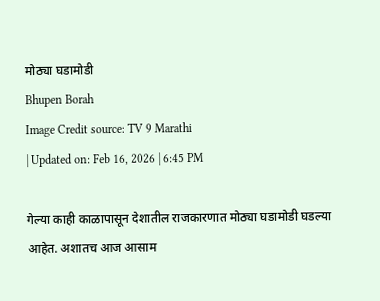मोठ्या घडामोडी
Bhupen Borah
Image Credit source: TV 9 Marathi
| Updated on: Feb 16, 2026 | 6:45 PM

गेल्या काही काळापासून देशातील राजकारणात मोठ्या घडामोडी घडल्या आहेत. अशातच आज आसाम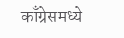काँग्रेसमध्ये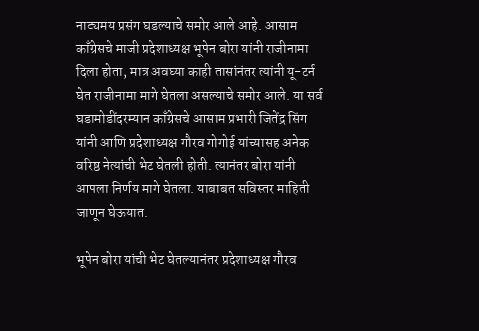नाट्यमय प्रसंग घडल्याचे समोर आले आहे. आसाम काँग्रेसचे माजी प्रदेशाध्यक्ष भूपेन बोरा यांनी राजीनामा दिला होता, मात्र अवघ्या काही तासांनंतर त्यांनी यू-टर्न घेत राजीनामा मागे घेतला असल्याचे समोर आले. या सर्व घडामोडींदरम्यान काँग्रेसचे आसाम प्रभारी जितेंद्र सिंग यांनी आणि प्रदेशाध्यक्ष गौरव गोगोई यांच्यासह अनेक वरिष्ठ नेत्यांची भेट घेतली होती. त्यानंतर बोरा यांनी आपला निर्णय मागे घेतला. याबाबत सविस्तर माहिती जाणून घेऊयात.

भूपेन बोरा यांची भेट घेतल्यानंतर प्रदेशाध्यक्ष गौरव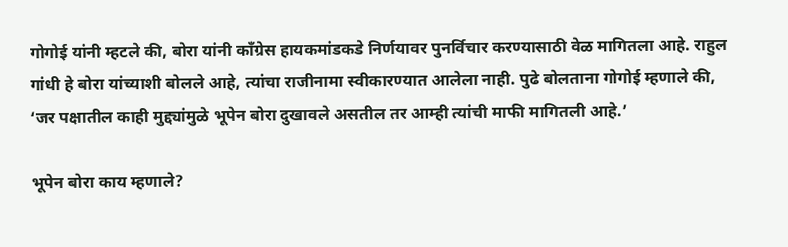गोगोई यांनी म्हटले की, बोरा यांनी काँग्रेस हायकमांडकडे निर्णयावर पुनर्विचार करण्यासाठी वेळ मागितला आहे. राहुल गांधी हे बोरा यांच्याशी बोलले आहे, त्यांचा राजीनामा स्वीकारण्यात आलेला नाही. पुढे बोलताना गोगोई म्हणाले की, ‘जर पक्षातील काही मुद्द्यांमुळे भूपेन बोरा दुखावले असतील तर आम्ही त्यांची माफी मागितली आहे.’

भूपेन बोरा काय म्हणाले?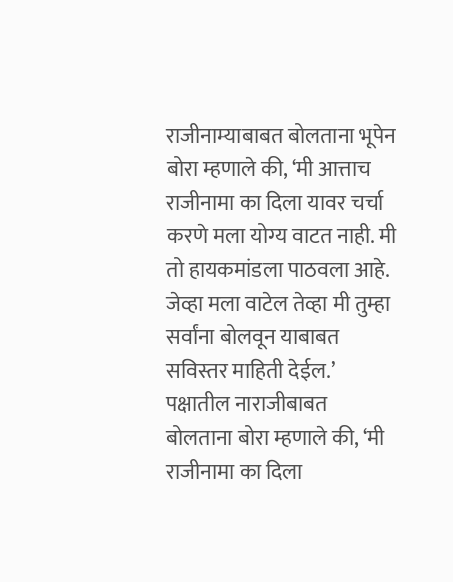राजीनाम्याबाबत बोलताना भूपेन बोरा म्हणाले की, ‘मी आत्ताच राजीनामा का दिला यावर चर्चा करणे मला योग्य वाटत नाही. मी तो हायकमांडला पाठवला आहे. जेव्हा मला वाटेल तेव्हा मी तुम्हा सर्वांना बोलवून याबाबत सविस्तर माहिती देईल.’ पक्षातील नाराजीबाबत बोलताना बोरा म्हणाले की, ‘मी राजीनामा का दिला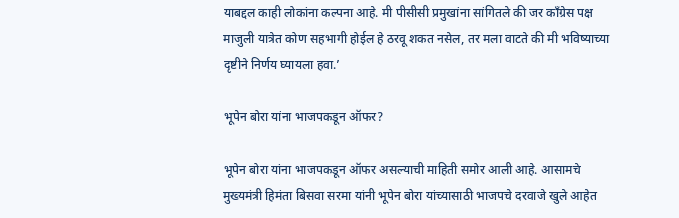याबद्दल काही लोकांना कल्पना आहे. मी पीसीसी प्रमुखांना सांगितले की जर काँग्रेस पक्ष माजुली यात्रेत कोण सहभागी होईल हे ठरवू शकत नसेल, तर मला वाटते की मी भविष्याच्या दृष्टीने निर्णय घ्यायला हवा.’

भूपेन बोरा यांना भाजपकडून ऑफर?

भूपेन बोरा यांना भाजपकडून ऑफर असल्याची माहिती समोर आली आहे. आसामचे मुख्यमंत्री हिमंता बिसवा सरमा यांनी भूपेन बोरा यांच्यासाठी भाजपचे दरवाजे खुले आहेत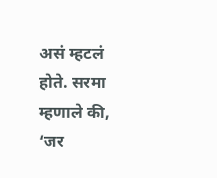असं म्हटलं होते. सरमा म्हणाले की, ‘जर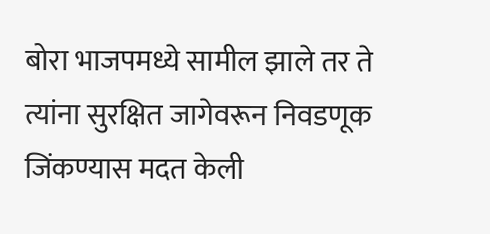बोरा भाजपमध्ये सामील झाले तर ते त्यांना सुरक्षित जागेवरून निवडणूक जिंकण्यास मदत केली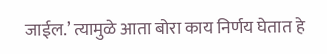जाईल.’ त्यामुळे आता बोरा काय निर्णय घेतात हे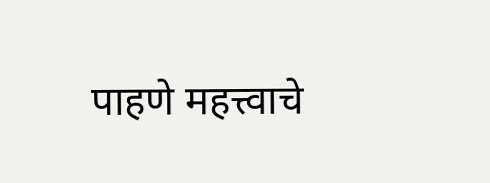पाहणे महत्त्वाचे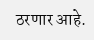ठरणार आहे.